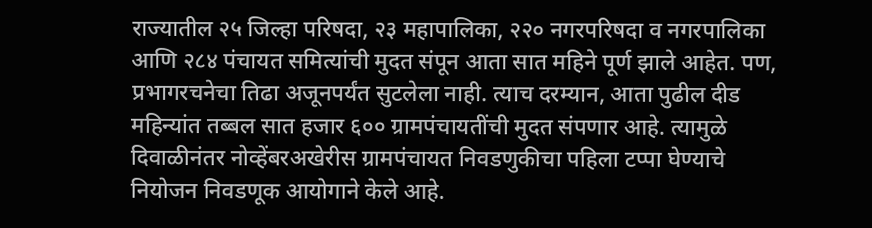राज्यातील २५ जिल्हा परिषदा, २३ महापालिका, २२० नगरपरिषदा व नगरपालिका आणि २८४ पंचायत समित्यांची मुदत संपून आता सात महिने पूर्ण झाले आहेत. पण, प्रभागरचनेचा तिढा अजूनपर्यंत सुटलेला नाही. त्याच दरम्यान, आता पुढील दीड महिन्यांत तब्बल सात हजार ६०० ग्रामपंचायतींची मुदत संपणार आहे. त्यामुळे दिवाळीनंतर नोव्हेंबरअखेरीस ग्रामपंचायत निवडणुकीचा पहिला टप्पा घेण्याचे नियोजन निवडणूक आयोगाने केले आहे.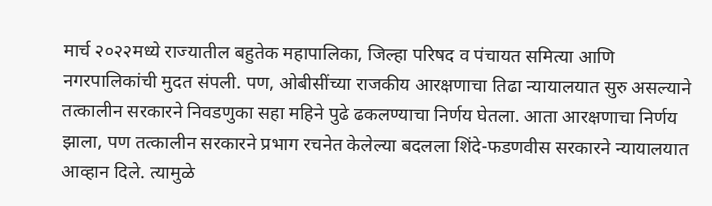मार्च २०२२मध्ये राज्यातील बहुतेक महापालिका, जिल्हा परिषद व पंचायत समित्या आणि नगरपालिकांची मुदत संपली. पण, ओबीसींच्या राजकीय आरक्षणाचा तिढा न्यायालयात सुरु असल्याने तत्कालीन सरकारने निवडणुका सहा महिने पुढे ढकलण्याचा निर्णय घेतला. आता आरक्षणाचा निर्णय झाला, पण तत्कालीन सरकारने प्रभाग रचनेत केलेल्या बदलला शिंदे-फडणवीस सरकारने न्यायालयात आव्हान दिले. त्यामुळे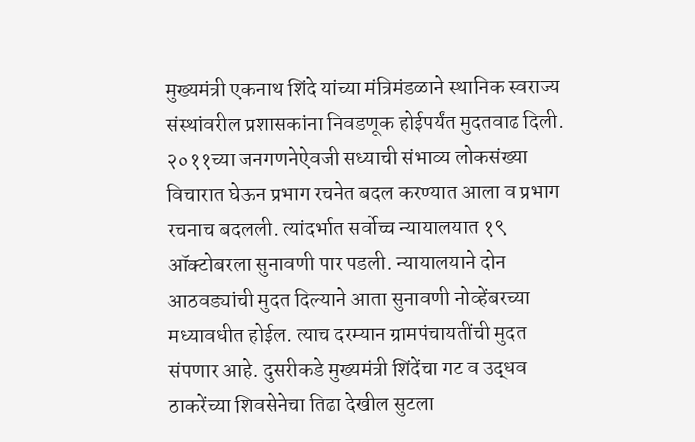मुख्यमंत्री एकनाथ शिंदे यांच्या मंत्रिमंडळाने स्थानिक स्वराज्य संस्थांवरील प्रशासकांना निवडणूक होईपर्यंत मुदतवाढ दिली. २०११च्या जनगणनेऐवजी सध्याची संभाव्य लोकसंख्या विचारात घेऊन प्रभाग रचनेत बदल करण्यात आला व प्रभाग रचनाच बदलली. त्यांदर्भात सर्वोच्च न्यायालयात १९ ऑक्टोबरला सुनावणी पार पडली. न्यायालयाने दोन आठवड्यांची मुदत दिल्याने आता सुनावणी नोव्हेंबरच्या मध्यावधीत होईल. त्याच दरम्यान ग्रामपंचायतींची मुदत संपणार आहे. दुसरीकडे मुख्यमंत्री शिंदेंचा गट व उद्धव ठाकरेंच्या शिवसेनेचा तिढा देखील सुटला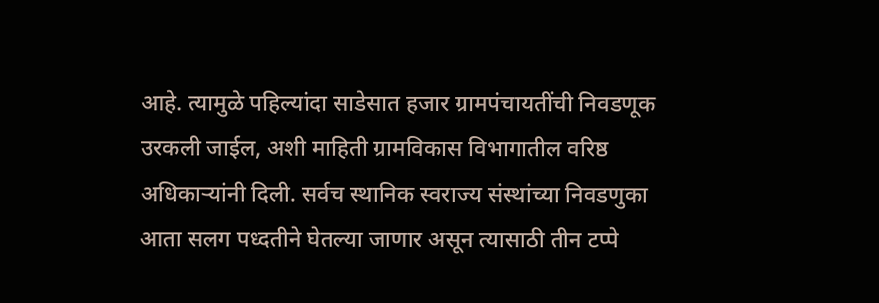आहे. त्यामुळे पहिल्यांदा साडेसात हजार ग्रामपंचायतींची निवडणूक उरकली जाईल, अशी माहिती ग्रामविकास विभागातील वरिष्ठ अधिकाऱ्यांनी दिली. सर्वच स्थानिक स्वराज्य संस्थांच्या निवडणुका आता सलग पध्दतीने घेतल्या जाणार असून त्यासाठी तीन टप्पे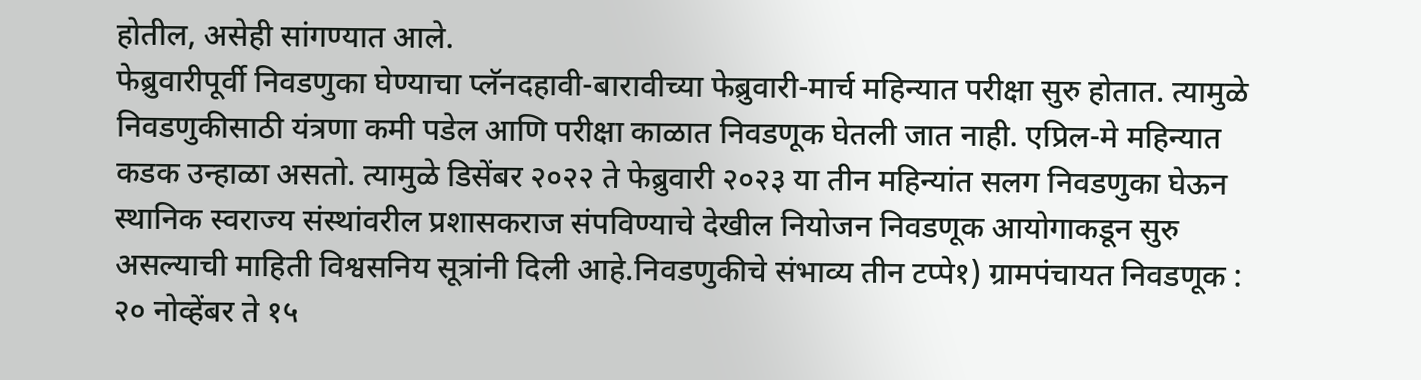होतील, असेही सांगण्यात आले.
फेब्रुवारीपूर्वी निवडणुका घेण्याचा प्लॅनदहावी-बारावीच्या फेब्रुवारी-मार्च महिन्यात परीक्षा सुरु होतात. त्यामुळे निवडणुकीसाठी यंत्रणा कमी पडेल आणि परीक्षा काळात निवडणूक घेतली जात नाही. एप्रिल-मे महिन्यात कडक उन्हाळा असतो. त्यामुळे डिसेंबर २०२२ ते फेब्रुवारी २०२३ या तीन महिन्यांत सलग निवडणुका घेऊन स्थानिक स्वराज्य संस्थांवरील प्रशासकराज संपविण्याचे देखील नियोजन निवडणूक आयोगाकडून सुरु असल्याची माहिती विश्वसनिय सूत्रांनी दिली आहे.निवडणुकीचे संभाव्य तीन टप्पे१) ग्रामपंचायत निवडणूक : २० नोव्हेंबर ते १५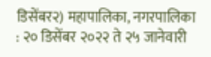डिसेंबर२) महापालिका, नगरपालिका : २० डिसेंबर २०२२ ते २५ जानेवारी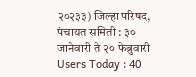२०२३३) जिल्हा परिषद, पंचायत समिती : ३० जानेवारी ते २० फेब्रुवारी
Users Today : 40